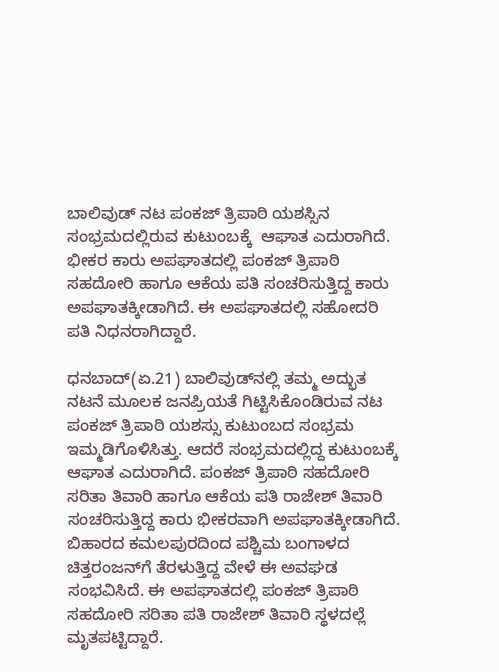ಬಾಲಿವುಡ್ ನಟ ಪಂಕಜ್ ತ್ರಿಪಾಠಿ ಯಶಸ್ಸಿನ ಸಂಭ್ರಮದಲ್ಲಿರುವ ಕುಟುಂಬಕ್ಕೆ  ಆಘಾತ ಎದುರಾಗಿದೆ. ಭೀಕರ ಕಾರು ಅಪಘಾತದಲ್ಲಿ ಪಂಕಜ್ ತ್ರಿಪಾಠಿ ಸಹದೋರಿ ಹಾಗೂ ಆಕೆಯ ಪತಿ ಸಂಚರಿಸುತ್ತಿದ್ದ ಕಾರು ಅಪಘಾತಕ್ಕೀಡಾಗಿದೆ. ಈ ಅಪಘಾತದಲ್ಲಿ ಸಹೋದರಿ ಪತಿ ನಿಧನರಾಗಿದ್ದಾರೆ.

ಧನಬಾದ್(ಏ.21) ಬಾಲಿವುಡ್‌ನಲ್ಲಿ ತಮ್ಮ ಅದ್ಭುತ ನಟನೆ ಮೂಲಕ ಜನಪ್ರಿಯತೆ ಗಿಟ್ಟಿಸಿಕೊಂಡಿರುವ ನಟ ಪಂಕಜ್ ತ್ರಿಪಾಠಿ ಯಶಸ್ಸು ಕುಟುಂಬದ ಸಂಭ್ರಮ ಇಮ್ಮಡಿಗೊಳಿಸಿತ್ತು. ಆದರೆ ಸಂಭ್ರಮದಲ್ಲಿದ್ದ ಕುಟುಂಬಕ್ಕೆ ಆಘಾತ ಎದುರಾಗಿದೆ. ಪಂಕಜ್ ತ್ರಿಪಾಠಿ ಸಹದೋರಿ ಸರಿತಾ ತಿವಾರಿ ಹಾಗೂ ಆಕೆಯ ಪತಿ ರಾಜೇಶ್ ತಿವಾರಿ ಸಂಚರಿಸುತ್ತಿದ್ದ ಕಾರು ಭೀಕರವಾಗಿ ಅಪಘಾತಕ್ಕೀಡಾಗಿದೆ. ಬಿಹಾರದ ಕಮಲಪುರದಿಂದ ಪಶ್ಚಿಮ ಬಂಗಾಳದ ಚಿತ್ತರಂಜನ್‌ಗೆ ತೆರಳುತ್ತಿದ್ದ ವೇಳೆ ಈ ಅವಘಡ ಸಂಭವಿಸಿದೆ. ಈ ಅಪಘಾತದಲ್ಲಿ ಪಂಕಜ್ ತ್ರಿಪಾಠಿ ಸಹದೋರಿ ಸರಿತಾ ಪತಿ ರಾಜೇಶ್ ತಿವಾರಿ ಸ್ಥಳದಲ್ಲೆ ಮೃತಪಟ್ಟಿದ್ದಾರೆ.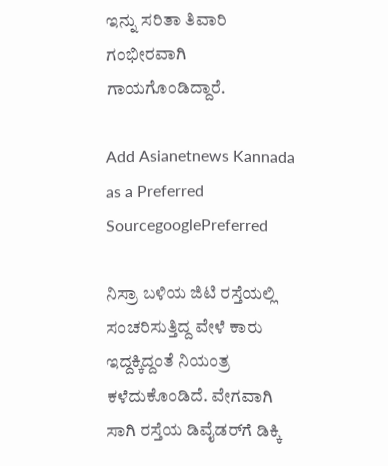ಇನ್ನು ಸರಿತಾ ತಿವಾರಿ ಗಂಭೀರವಾಗಿ ಗಾಯಗೊಂಡಿದ್ದಾರೆ.

Add Asianetnews Kannada as a Preferred SourcegooglePreferred

ನಿಸ್ರಾ ಬಳಿಯ ಜಿಟಿ ರಸ್ತೆಯಲ್ಲಿ ಸಂಚರಿಸುತ್ತಿದ್ದ ವೇಳೆ ಕಾರು ಇದ್ದಕ್ಕಿದ್ದಂತೆ ನಿಯಂತ್ರ ಕಳೆದುಕೊಂಡಿದೆ. ವೇಗವಾಗಿ ಸಾಗಿ ರಸ್ತೆಯ ಡಿವೈಡರ್‌ಗೆ ಡಿಕ್ಕಿ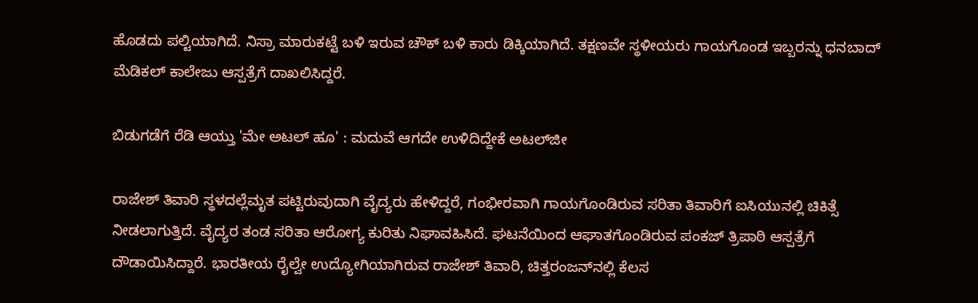ಹೊಡದು ಪಲ್ಟಿಯಾಗಿದೆ. ನಿಸ್ರಾ ಮಾರುಕಟ್ಟೆ ಬಳಿ ಇರುವ ಚೌಕ್ ಬಳಿ ಕಾರು ಡಿಕ್ಕಿಯಾಗಿದೆ. ತಕ್ಷಣವೇ ಸ್ಥಳೀಯರು ಗಾಯಗೊಂಡ ಇಬ್ಬರನ್ನು ಧನಬಾದ್ ಮೆಡಿಕಲ್ ಕಾಲೇಜು ಆಸ್ಪತ್ರೆಗೆ ದಾಖಲಿಸಿದ್ದರೆ.

ಬಿಡುಗಡೆಗೆ ರೆಡಿ ಆಯ್ತು 'ಮೇ ಅಟಲ್ ಹೂ' : ಮದುವೆ ಆಗದೇ ಉಳಿದಿದ್ದೇಕೆ ಅಟಲ್‌ಜೀ

ರಾಜೇಶ್ ತಿವಾರಿ ಸ್ಥಳದಲ್ಲೆಮೃತ ಪಟ್ಟಿರುವುದಾಗಿ ವೈದ್ಯರು ಹೇಳಿದ್ದರೆ, ಗಂಭೀರವಾಗಿ ಗಾಯಗೊಂಡಿರುವ ಸರಿತಾ ತಿವಾರಿಗೆ ಐಸಿಯುನಲ್ಲಿ ಚಿಕಿತ್ಸೆ ನೀಡಲಾಗುತ್ತಿದೆ. ವೈದ್ಯರ ತಂಡ ಸರಿತಾ ಆರೋಗ್ಯ ಕುರಿತು ನಿಘಾವಹಿಸಿದೆ. ಘಟನೆಯಿಂದ ಆಘಾತಗೊಂಡಿರುವ ಪಂಕಜ್ ತ್ರಿಪಾಠಿ ಆಸ್ಪತ್ರೆಗೆ ದೌಡಾಯಿಸಿದ್ದಾರೆ. ಭಾರತೀಯ ರೈಲ್ವೇ ಉದ್ಯೋಗಿಯಾಗಿರುವ ರಾಜೇಶ್ ತಿವಾರಿ, ಚಿತ್ತರಂಜನ್‌ನಲ್ಲಿ ಕೆಲಸ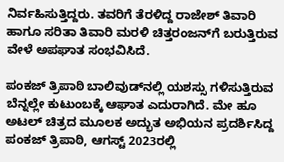ನಿರ್ವಹಿಸುತ್ತಿದ್ದರು. ತವರಿಗೆ ತೆರಳಿದ್ದ ರಾಜೇಶ್ ತಿವಾರಿ ಹಾಗೂ ಸರಿತಾ ತಿವಾರಿ ಮರಳಿ ಚಿತ್ತರಂಜನ್‌ಗೆ ಬರುತ್ತಿರುವ ವೇಳೆ ಅಪಘಾತ ಸಂಭವಿಸಿದೆ.

ಪಂಕಜ್ ತ್ರಿಪಾಠಿ ಬಾಲಿವುಡ್‌ನಲ್ಲಿ ಯಶಸ್ಸು ಗಳಿಸುತ್ತಿರುವ ಬೆನ್ನಲ್ಲೇ ಕುಟುಂಬಕ್ಕೆ ಆಘಾತ ಎದುರಾಗಿದೆ. ಮೇ ಹೂ ಅಟಲ್ ಚಿತ್ರದ ಮೂಲಕ ಅದ್ಭುತ ಅಭಿಯನ ಪ್ರದರ್ಶಿಸಿದ್ದ ಪಂಕಜ್ ತ್ರಿಪಾಠಿ, ಆಗಸ್ಟ್ 2023ರಲ್ಲಿ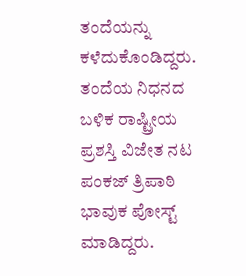ತಂದೆಯನ್ನು ಕಳೆದುಕೊಂಡಿದ್ದರು. ತಂದೆಯ ನಿಧನದ ಬಳಿಕ ರಾಷ್ಟ್ರೀಯ ಪ್ರಶಸ್ತಿ ವಿಜೇತ ನಟ ಪಂಕಜ್ ತ್ರಿಪಾಠಿ ಭಾವುಕ ಪೋಸ್ಟ್ ಮಾಡಿದ್ದರು.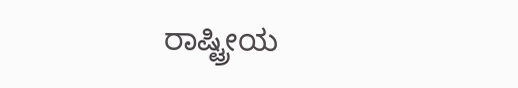ರಾಷ್ಟ್ರೀಯ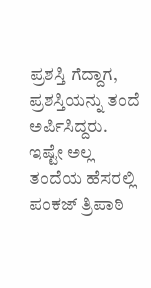ಪ್ರಶಸ್ತಿ ಗೆದ್ದಾಗ, ಪ್ರಶಸ್ತಿಯನ್ನು ತಂದೆ ಅರ್ಪಿಸಿದ್ದರು. ಇಷ್ಟೇ ಅಲ್ಲ ತಂದೆಯ ಹೆಸರಲ್ಲಿ ಪಂಕಜ್ ತ್ರಿಪಾಠಿ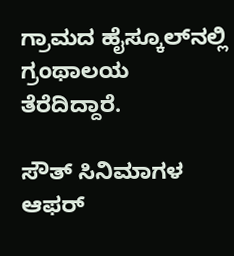ಗ್ರಾಮದ ಹೈಸ್ಕೂಲ್‌ನಲ್ಲಿ ಗ್ರಂಥಾಲಯ ತೆರೆದಿದ್ದಾರೆ.

ಸೌತ್ ಸಿನಿಮಾಗಳ ಆಫರ್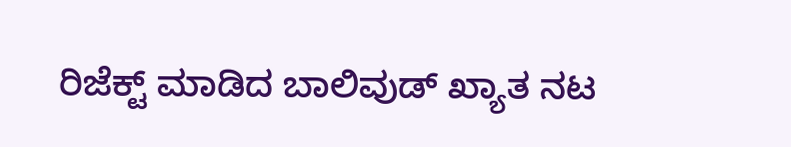ರಿಜೆಕ್ಟ್ ಮಾಡಿದ ಬಾಲಿವುಡ್ ಖ್ಯಾತ ನಟ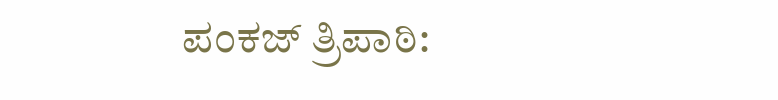ಪಂಕಜ್ ತ್ರಿಪಾಠಿ: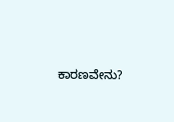ಕಾರಣವೇನು?